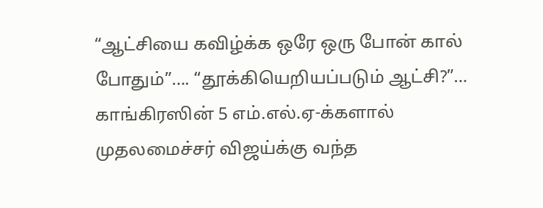“ஆட்சியை கவிழ்க்க ஒரே ஒரு போன் கால் போதும்”…. “தூக்கியெறியப்படும் ஆட்சி?”… காங்கிரஸின் 5 எம்.எல்.ஏ-க்களால் முதலமைச்சர் விஜய்க்கு வந்த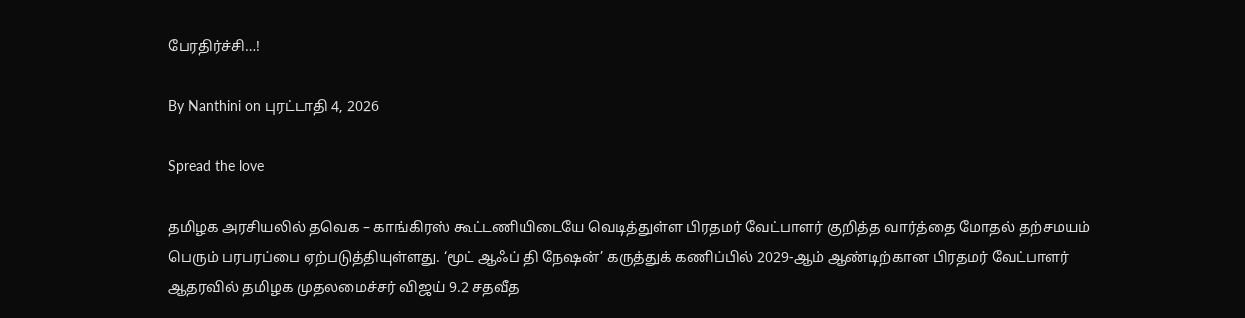பேரதிர்ச்சி…!

By Nanthini on புரட்டாதி 4, 2026

Spread the love

தமிழக அரசியலில் தவெக – காங்கிரஸ் கூட்டணியிடையே வெடித்துள்ள பிரதமர் வேட்பாளர் குறித்த வார்த்தை மோதல் தற்சமயம் பெரும் பரபரப்பை ஏற்படுத்தியுள்ளது. ‘மூட் ஆஃப் தி நேஷன்’ கருத்துக் கணிப்பில் 2029-ஆம் ஆண்டிற்கான பிரதமர் வேட்பாளர் ஆதரவில் தமிழக முதலமைச்சர் விஜய் 9.2 சதவீத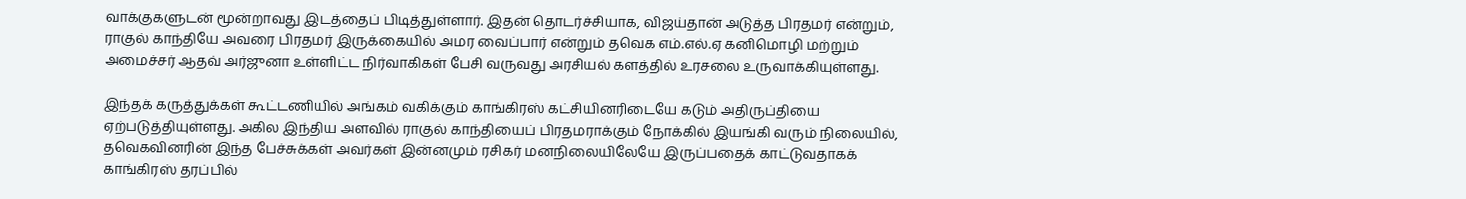வாக்குகளுடன் மூன்றாவது இடத்தைப் பிடித்துள்ளார். இதன் தொடர்ச்சியாக, விஜய்தான் அடுத்த பிரதமர் என்றும், ராகுல் காந்தியே அவரை பிரதமர் இருக்கையில் அமர வைப்பார் என்றும் தவெக எம்.எல்.ஏ கனிமொழி மற்றும் அமைச்சர் ஆதவ் அர்ஜுனா உள்ளிட்ட நிர்வாகிகள் பேசி வருவது அரசியல் களத்தில் உரசலை உருவாக்கியுள்ளது.

இந்தக் கருத்துக்கள் கூட்டணியில் அங்கம் வகிக்கும் காங்கிரஸ் கட்சியினரிடையே கடும் அதிருப்தியை ஏற்படுத்தியுள்ளது. அகில இந்திய அளவில் ராகுல் காந்தியைப் பிரதமராக்கும் நோக்கில் இயங்கி வரும் நிலையில், தவெகவினரின் இந்த பேச்சுக்கள் அவர்கள் இன்னமும் ரசிகர் மனநிலையிலேயே இருப்பதைக் காட்டுவதாகக் காங்கிரஸ் தரப்பில்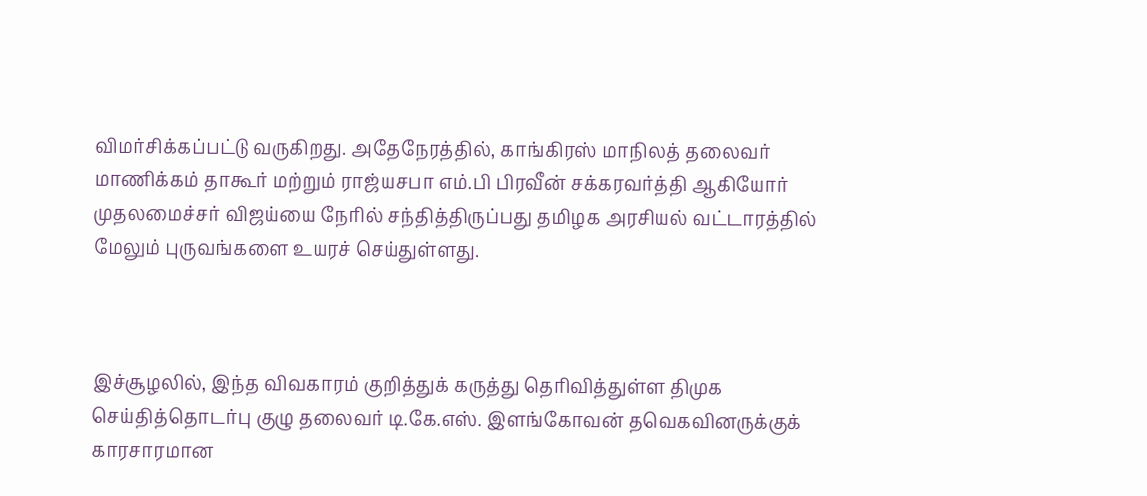விமர்சிக்கப்பட்டு வருகிறது. அதேநேரத்தில், காங்கிரஸ் மாநிலத் தலைவர் மாணிக்கம் தாகூர் மற்றும் ராஜ்யசபா எம்.பி பிரவீன் சக்கரவர்த்தி ஆகியோர் முதலமைச்சர் விஜய்யை நேரில் சந்தித்திருப்பது தமிழக அரசியல் வட்டாரத்தில் மேலும் புருவங்களை உயரச் செய்துள்ளது.



இச்சூழலில், இந்த விவகாரம் குறித்துக் கருத்து தெரிவித்துள்ள திமுக செய்தித்தொடர்பு குழு தலைவர் டி.கே.எஸ். இளங்கோவன் தவெகவினருக்குக் காரசாரமான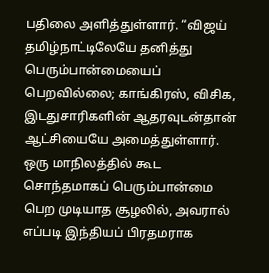பதிலை அளித்துள்ளார். “விஜய் தமிழ்நாட்டிலேயே தனித்து பெரும்பான்மையைப் பெறவில்லை; காங்கிரஸ், விசிக, இடதுசாரிகளின் ஆதரவுடன்தான் ஆட்சியையே அமைத்துள்ளார். ஒரு மாநிலத்தில் கூட சொந்தமாகப் பெரும்பான்மை பெற முடியாத சூழலில், அவரால் எப்படி இந்தியப் பிரதமராக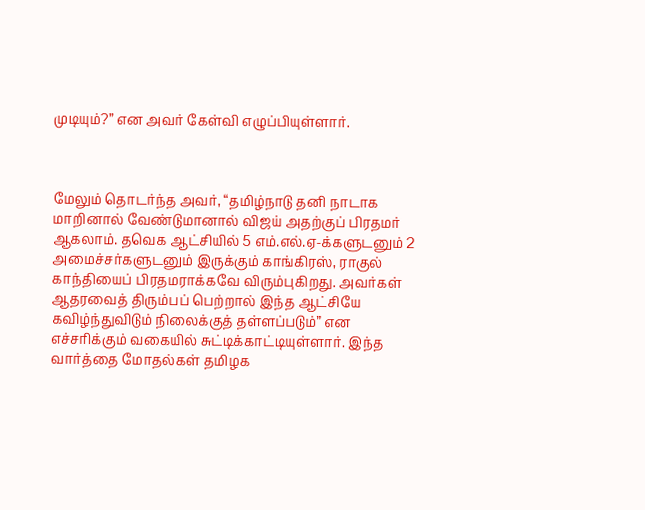முடியும்?” என அவர் கேள்வி எழுப்பியுள்ளார்.



மேலும் தொடர்ந்த அவர், “தமிழ்நாடு தனி நாடாக மாறினால் வேண்டுமானால் விஜய் அதற்குப் பிரதமர் ஆகலாம். தவெக ஆட்சியில் 5 எம்.எல்.ஏ-க்களுடனும் 2 அமைச்சர்களுடனும் இருக்கும் காங்கிரஸ், ராகுல் காந்தியைப் பிரதமராக்கவே விரும்புகிறது. அவர்கள் ஆதரவைத் திரும்பப் பெற்றால் இந்த ஆட்சியே கவிழ்ந்துவிடும் நிலைக்குத் தள்ளப்படும்” என எச்சரிக்கும் வகையில் சுட்டிக்காட்டியுள்ளார். இந்த வார்த்தை மோதல்கள் தமிழக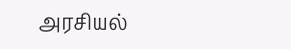அரசியல்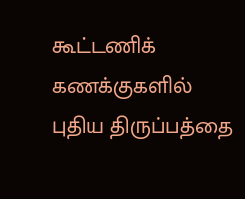கூட்டணிக் கணக்குகளில் புதிய திருப்பத்தை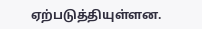ஏற்படுத்தியுள்ளன.